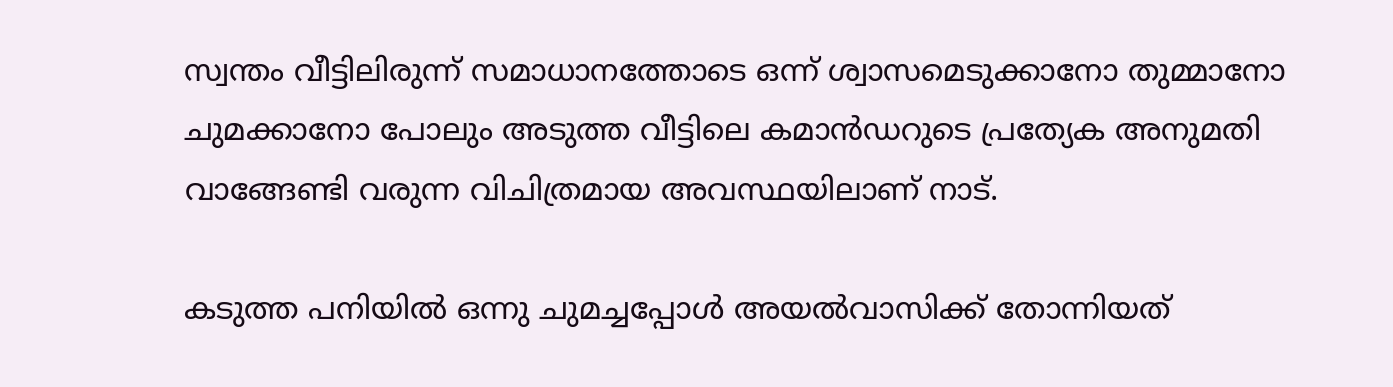സ്വന്തം വീട്ടിലിരുന്ന് സമാധാനത്തോടെ ഒന്ന് ശ്വാസമെടുക്കാനോ തുമ്മാനോ ചുമക്കാനോ പോലും അടുത്ത വീട്ടിലെ കമാന്‍ഡറുടെ പ്രത്യേക അനുമതി വാങ്ങേണ്ടി വരുന്ന വിചിത്രമായ അവസ്ഥയിലാണ് നാട്.

കടുത്ത പനിയില്‍ ഒന്നു ചുമച്ചപ്പോള്‍ അയല്‍വാസിക്ക് തോന്നിയത്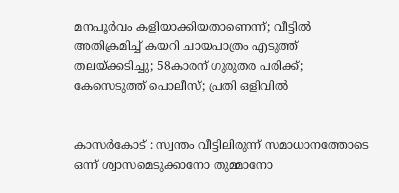മനപൂര്‍വം കളിയാക്കിയതാണെന്ന്; വീട്ടില്‍ അതിക്രമിച്ച് കയറി ചായപാത്രം എടുത്ത് തലയ്ക്കടിച്ചു; 58കാരന് ഗുരുതര പരിക്ക്; കേസെടുത്ത് പൊലീസ്; പ്രതി ഒളിവില്‍


കാസര്‍കോട് : സ്വന്തം വീട്ടിലിരുന്ന് സമാധാനത്തോടെ ഒന്ന് ശ്വാസമെടുക്കാനോ തുമ്മാനോ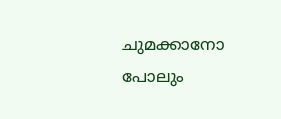ചുമക്കാനോ പോലും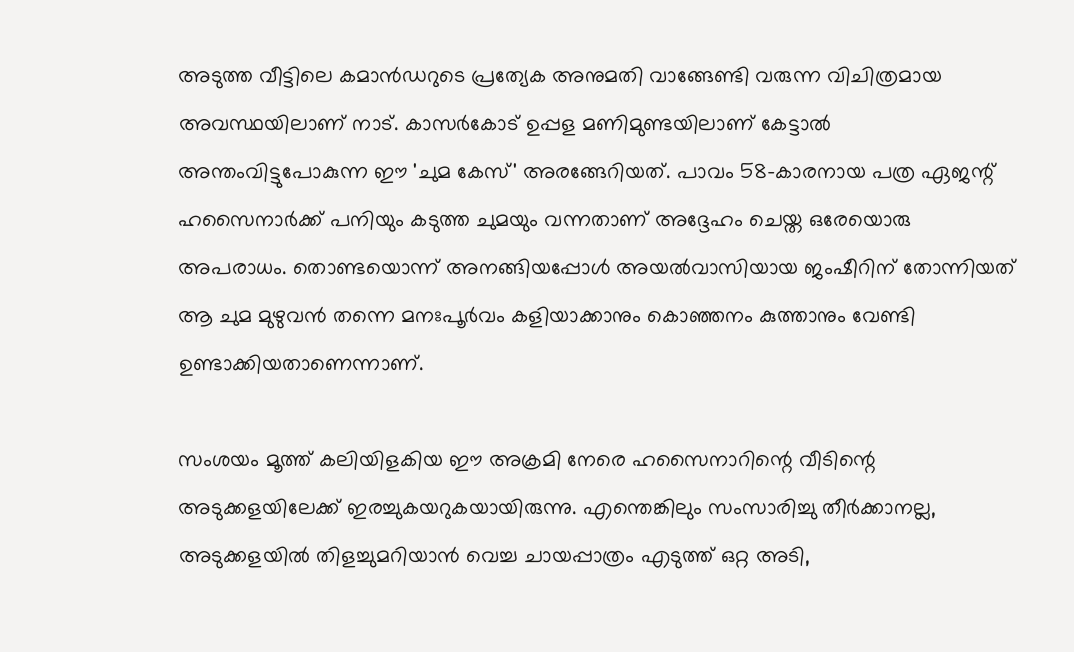അടുത്ത വീട്ടിലെ കമാന്‍ഡറുടെ പ്രത്യേക അനുമതി വാങ്ങേണ്ടി വരുന്ന വിചിത്രമായ അവസ്ഥയിലാണ് നാട്. കാസര്‍കോട് ഉപ്പള മണിമുണ്ടയിലാണ് കേട്ടാല്‍ അന്തംവിട്ടുപോകുന്ന ഈ 'ചുമ കേസ്' അരങ്ങേറിയത്. പാവം 58-കാരനായ പത്ര ഏജന്റ് ഹസൈനാര്‍ക്ക് പനിയും കടുത്ത ചുമയും വന്നതാണ് അദ്ദേഹം ചെയ്ത ഒരേയൊരു അപരാധം. തൊണ്ടയൊന്ന് അനങ്ങിയപ്പോള്‍ അയല്‍വാസിയായ ജംഷീറിന് തോന്നിയത് ആ ചുമ മുഴുവന്‍ തന്നെ മനഃപൂര്‍വം കളിയാക്കാനും കൊഞ്ഞനം കുത്താനും വേണ്ടി ഉണ്ടാക്കിയതാണെന്നാണ്.

സംശയം മൂത്ത് കലിയിളകിയ ഈ അക്രമി നേരെ ഹസൈനാറിന്റെ വീടിന്റെ അടുക്കളയിലേക്ക് ഇരച്ചുകയറുകയായിരുന്നു. എന്തെങ്കിലും സംസാരിച്ചു തീര്‍ക്കാനല്ല, അടുക്കളയില്‍ തിളച്ചുമറിയാന്‍ വെച്ച ചായപ്പാത്രം എടുത്ത് ഒറ്റ അടി,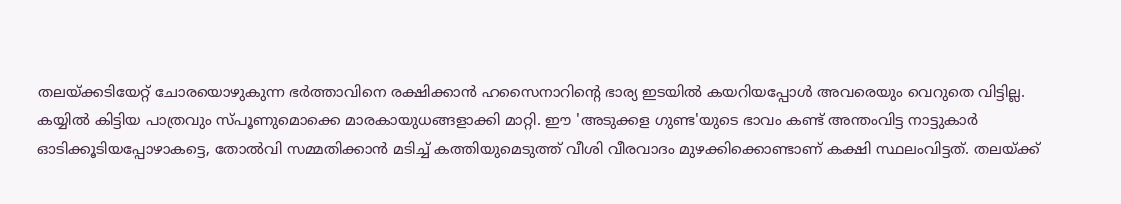തലയ്ക്കടിയേറ്റ് ചോരയൊഴുകുന്ന ഭര്‍ത്താവിനെ രക്ഷിക്കാന്‍ ഹസൈനാറിന്റെ ഭാര്യ ഇടയില്‍ കയറിയപ്പോള്‍ അവരെയും വെറുതെ വിട്ടില്ല. കയ്യില്‍ കിട്ടിയ പാത്രവും സ്പൂണുമൊക്കെ മാരകായുധങ്ങളാക്കി മാറ്റി. ഈ 'അടുക്കള ഗുണ്ട'യുടെ ഭാവം കണ്ട് അന്തംവിട്ട നാട്ടുകാര്‍ ഓടിക്കൂടിയപ്പോഴാകട്ടെ, തോല്‍വി സമ്മതിക്കാന്‍ മടിച്ച് കത്തിയുമെടുത്ത് വീശി വീരവാദം മുഴക്കിക്കൊണ്ടാണ് കക്ഷി സ്ഥലംവിട്ടത്. തലയ്ക്ക്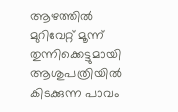ആഴത്തില്‍ മുറിവേറ്റ് മൂന്ന് തുന്നിക്കെട്ടുമായി ആശുപത്രിയില്‍ കിടക്കുന്ന പാവം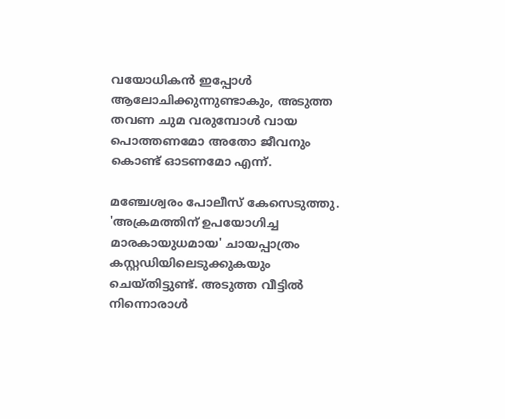വയോധികന്‍ ഇപ്പോള്‍ ആലോചിക്കുന്നുണ്ടാകും, അടുത്ത തവണ ചുമ വരുമ്പോള്‍ വായ പൊത്തണമോ അതോ ജീവനും കൊണ്ട് ഓടണമോ എന്ന്.

മഞ്ചേശ്വരം പോലീസ് കേസെടുത്തു. 'അക്രമത്തിന് ഉപയോഗിച്ച മാരകായുധമായ' ചായപ്പാത്രം കസ്റ്റഡിയിലെടുക്കുകയും ചെയ്തിട്ടുണ്ട്. അടുത്ത വീട്ടില്‍ നിന്നൊരാള്‍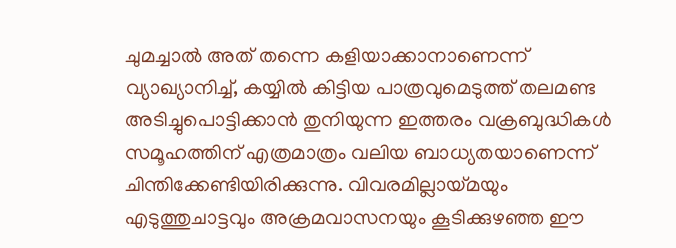ചുമച്ചാല്‍ അത് തന്നെ കളിയാക്കാനാണെന്ന് വ്യാഖ്യാനിച്ച്, കയ്യില്‍ കിട്ടിയ പാത്രവുമെടുത്ത് തലമണ്ട അടിച്ചുപൊട്ടിക്കാന്‍ തുനിയുന്ന ഇത്തരം വക്രബുദ്ധികള്‍ സമൂഹത്തിന് എത്രമാത്രം വലിയ ബാധ്യതയാണെന്ന് ചിന്തിക്കേണ്ടിയിരിക്കുന്നു. വിവരമില്ലായ്മയും എടുത്തുചാട്ടവും അക്രമവാസനയും കൂടിക്കുഴഞ്ഞ ഈ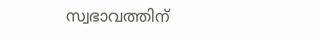സ്വഭാവത്തിന്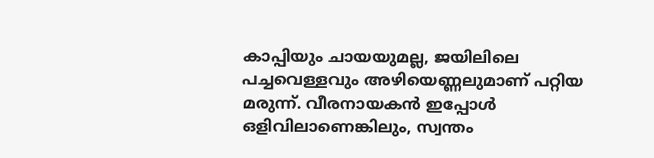കാപ്പിയും ചായയുമല്ല, ജയിലിലെ പച്ചവെള്ളവും അഴിയെണ്ണലുമാണ് പറ്റിയ മരുന്ന്. വീരനായകന്‍ ഇപ്പോള്‍ ഒളിവിലാണെങ്കിലും, സ്വന്തം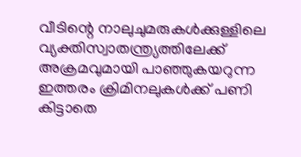വീടിന്റെ നാലുചുമരുകള്‍ക്കുള്ളിലെ വ്യക്തിസ്വാതന്ത്ര്യത്തിലേക്ക് അക്രമവുമായി പാഞ്ഞുകയറുന്ന ഇത്തരം ക്രിമിനലുകള്‍ക്ക് പണി കിട്ടാതെ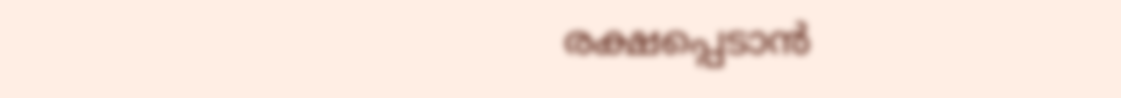രക്ഷപ്പെടാന്‍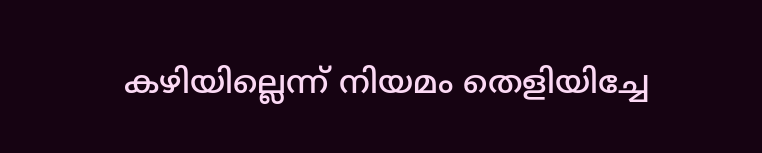കഴിയില്ലെന്ന് നിയമം തെളിയിച്ചേ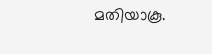മതിയാകൂ.